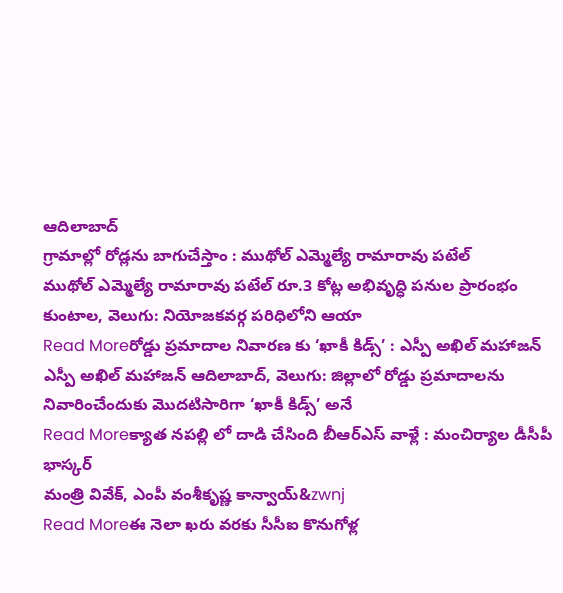ఆదిలాబాద్
గ్రామాల్లో రోడ్లను బాగుచేస్తాం : ముథోల్ ఎమ్మెల్యే రామారావు పటేల్
ముథోల్ ఎమ్మెల్యే రామారావు పటేల్ రూ.3 కోట్ల అభివృద్ధి పనుల ప్రారంభం కుంటాల, వెలుగు: నియోజకవర్గ పరిధిలోని ఆయా
Read Moreరోడ్డు ప్రమాదాల నివారణ కు ‘ఖాకీ కిడ్స్’ : ఎస్పీ అఖిల్ మహాజన్
ఎస్పీ అఖిల్ మహాజన్ ఆదిలాబాద్, వెలుగు: జిల్లాలో రోడ్డు ప్రమాదాలను నివారించేందుకు మొదటిసారిగా ‘ఖాకీ కిడ్స్’ అనే
Read Moreక్యాత నపల్లి లో దాడి చేసింది బీఆర్ఎస్ వాళ్లే : మంచిర్యాల డీసీపీ భాస్కర్
మంత్రి వివేక్, ఎంపీ వంశీకృష్ణ కాన్వాయ్&zwnj
Read Moreఈ నెలా ఖరు వరకు సీసీఐ కొనుగోళ్ల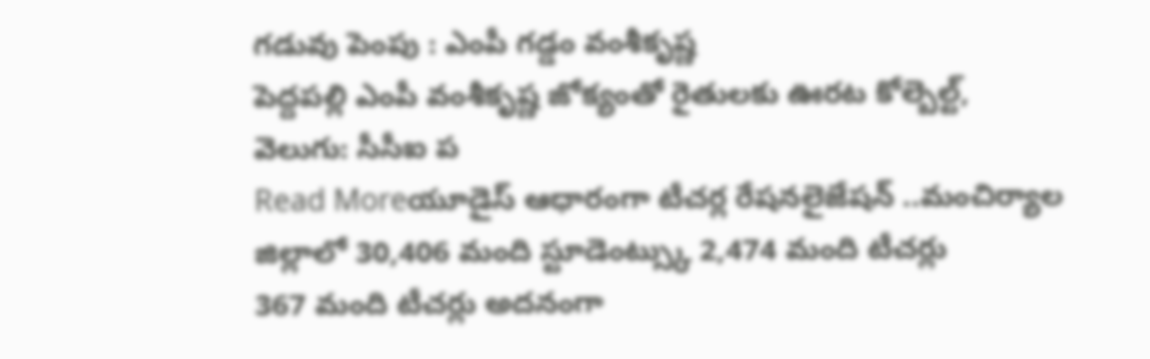గడువు పెంపు : ఎంపీ గడ్డం వంశీకృష్ణ
పెద్దపల్లి ఎంపీ వంశీకృష్ణ జోక్యంతో రైతులకు ఊరట కోల్బెల్ట్, వెలుగు: సీసీఐ ప
Read Moreయూడైస్ ఆధారంగా టీచర్ల రేషనలైజేషన్ ..మంచిర్యాల జిల్లాలో 30,406 మంది స్టూడెంట్స్కు 2,474 మంది టీచర్లు
367 మంది టీచర్లు అదనంగా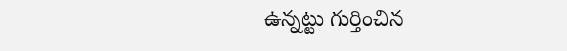ఉన్నట్టు గుర్తించిన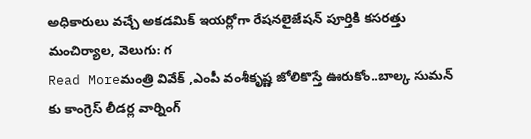అధికారులు వచ్చే అకడమిక్ ఇయర్లోగా రేషనలైజేషన్ పూర్తికి కసరత్తు మంచిర్యాల, వెలుగు: గ
Read Moreమంత్రి వివేక్ ,ఎంపీ వంశీకృష్ణ జోలికొస్తే ఊరుకోం..బాల్క సుమన్ కు కాంగ్రెస్ లీడర్ల వార్నింగ్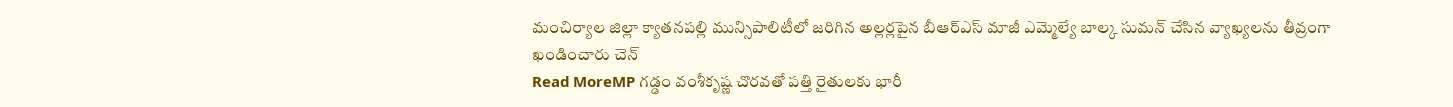మంచిర్యాల జిల్లా క్యాతనపల్లి మున్సిపాలిటీలో జరిగిన అల్లర్లపైన బీఆర్ఎస్ మాజీ ఎమ్మెల్యే బాల్క సుమన్ చేసిన వ్యాఖ్యలను తీవ్రంగా ఖండించారు చెన్
Read MoreMP గడ్డం వంశీకృష్ణ చొరవతో పత్తి రైతులకు భారీ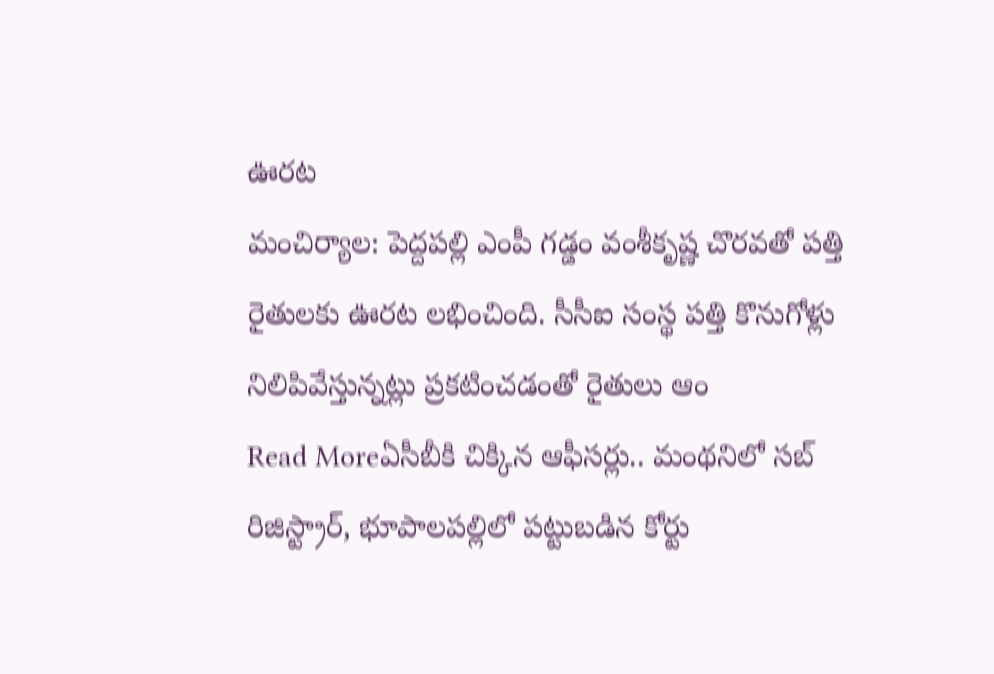ఊరట
మంచిర్యాల: పెద్దపల్లి ఎంపీ గడ్డం వంశీకృష్ణ చొరవతో పత్తి రైతులకు ఊరట లభించింది. సీసీఐ సంస్థ పత్తి కొనుగోళ్లు నిలిపివేస్తున్నట్లు ప్రకటించడంతో రైతులు ఆం
Read Moreఏసీబీకి చిక్కిన ఆఫీసర్లు.. మంథనిలో సబ్ రిజిస్ట్రార్, భూపాలపల్లిలో పట్టుబడిన కోర్టు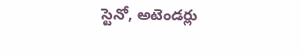స్టెనో, అటెండర్లు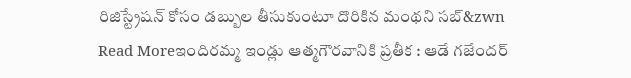రిజిస్ట్రేషన్ కోసం డబ్బుల తీసుకుంటూ దొరికిన మంథని సబ్&zwn
Read Moreఇందిరమ్మ ఇండ్లు ఆత్మగౌరవానికి ప్రతీక : ఆడే గజేందర్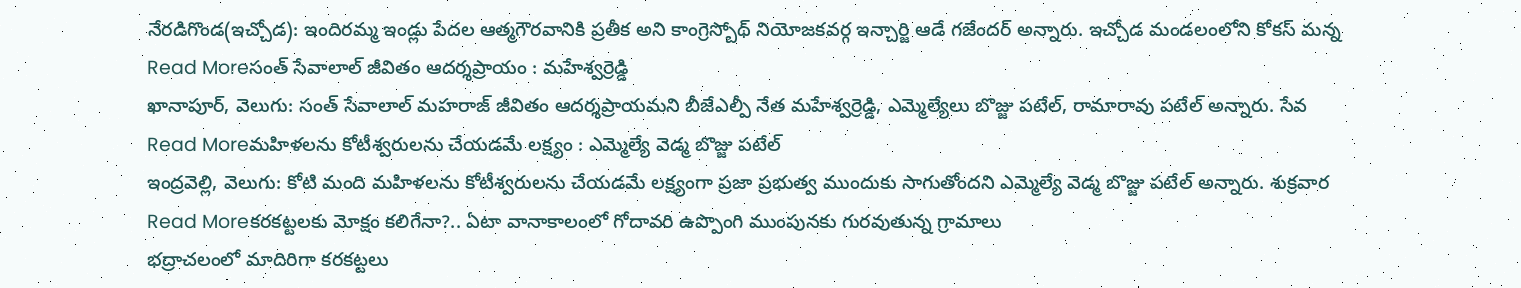నేరడిగొండ(ఇచ్చోడ): ఇందిరమ్మ ఇండ్లు పేదల ఆత్మగౌరవానికి ప్రతీక అని కాంగ్రెస్బోథ్ నియోజకవర్గ ఇన్చార్జి ఆడే గజేందర్ అన్నారు. ఇచ్చోడ మండలంలోని కోకస్ మన్న
Read Moreసంత్ సేవాలాల్ జీవితం ఆదర్శప్రాయం : మహేశ్వర్రెడ్డి
ఖానాపూర్, వెలుగు: సంత్ సేవాలాల్ మహరాజ్ జీవితం ఆదర్శప్రాయమని బీజేఎల్పీ నేత మహేశ్వర్రెడ్డి, ఎమ్మెల్యేలు బొజ్జు పటేల్, రామారావు పటేల్ అన్నారు. సేవ
Read Moreమహిళలను కోటీశ్వరులను చేయడమే లక్ష్యం : ఎమ్మెల్యే వెడ్మ బొజ్జు పటేల్
ఇంద్రవెల్లి, వెలుగు: కోటి మంది మహిళలను కోటీశ్వరులను చేయడమే లక్ష్యంగా ప్రజా ప్రభుత్వ ముందుకు సాగుతోందని ఎమ్మెల్యే వెడ్మ బొజ్జు పటేల్ అన్నారు. శుక్రవార
Read Moreకరకట్టలకు మోక్షం కలిగేనా?.. ఏటా వానాకాలంలో గోదావరి ఉప్పొంగి ముంపునకు గురవుతున్న గ్రామాలు
భద్రాచలంలో మాదిరిగా కరకట్టలు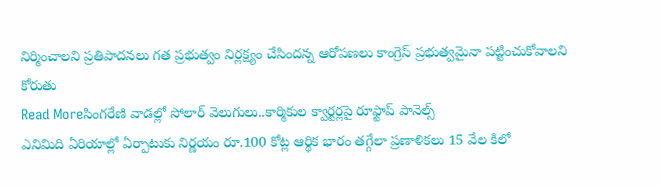నిర్మించాలని ప్రతిపాదనలు గత ప్రభుత్వం నిర్లక్ష్యం చేసిందన్న ఆరోపణలు కాంగ్రెస్ ప్రభుత్వమైనా పట్టించుకోవాలని కోరుతు
Read Moreసింగరేణి వాడల్లో సోలార్ వెలుగులు..కార్మికుల క్వార్టర్లపై రూఫ్టాప్ పానెల్స్
ఎనిమిది ఏరియాల్లో ఏర్పాటుకు నిర్ణయం రూ.100 కోట్ల ఆర్థిక భారం తగ్గేలా ప్రణాళికలు 15 వేల కిలో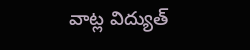వాట్ల విద్యుత్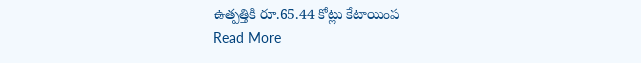ఉత్పత్తికి రూ.65.44 కోట్లు కేటాయింప
Read More